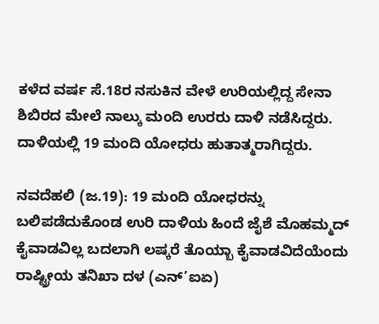ಕಳೆದ ವರ್ಷ ಸೆ.18ರ ನಸುಕಿನ ವೇಳೆ ಉರಿಯಲ್ಲಿದ್ದ ಸೇನಾ ಶಿಬಿರದ ಮೇಲೆ ನಾಲ್ಕು ಮಂದಿ ಉರರು ದಾಳಿ ನಡೆಸಿದ್ದರು. ದಾಳಿಯಲ್ಲಿ 19 ಮಂದಿ ಯೋಧರು ಹುತಾತ್ಮರಾಗಿದ್ದರು.

ನವದೆಹಲಿ (ಜ.19): 19 ಮಂದಿ ಯೋಧರನ್ನು ಬಲಿಪಡೆದುಕೊಂಡ ಉರಿ ದಾಳಿಯ ಹಿಂದೆ ಜೈಶೆ ಮೊಹಮ್ಮದ್ ಕೈವಾಡವಿಲ್ಲ ಬದಲಾಗಿ ಲಷ್ಕರೆ ತೊಯ್ಬಾ ಕೈವಾಡವಿದೆಯೆಂದು ರಾಷ್ಟ್ರೀಯ ತನಿಖಾ ದಳ (ಎನ್’ಐಏ)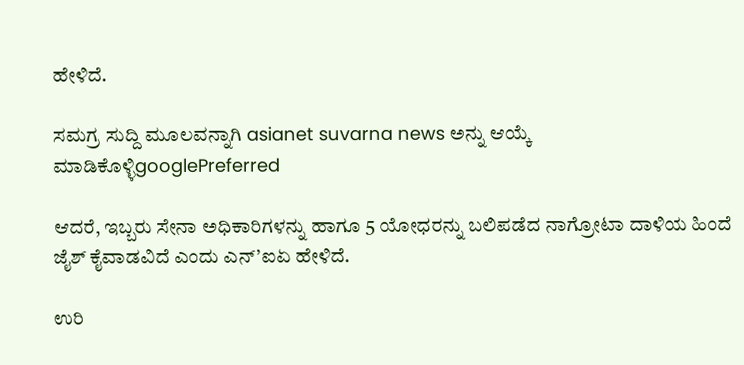ಹೇಳಿದೆ.

ಸಮಗ್ರ ಸುದ್ದಿ ಮೂಲವನ್ನಾಗಿ asianet suvarna news ಅನ್ನು ಆಯ್ಕೆ ಮಾಡಿಕೊಳ್ಳಿgooglePreferred

ಆದರೆ, ಇಬ್ಬರು ಸೇನಾ ಅಧಿಕಾರಿಗಳನ್ನು ಹಾಗೂ 5 ಯೋಧರನ್ನು ಬಲಿಪಡೆದ ನಾಗ್ರೋಟಾ ದಾಳಿಯ ಹಿಂದೆ ಜೈಶ್ ಕೈವಾಡವಿದೆ ಎಂದು ಎನ್’ಐಏ ಹೇಳಿದೆ.

ಉರಿ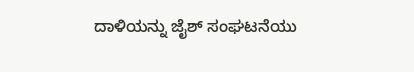ದಾಳಿಯನ್ನು ಜೈಶ್ ಸಂಘಟನೆಯು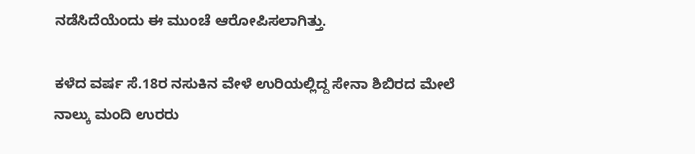ನಡೆಸಿದೆಯೆಂದು ಈ ಮುಂಚೆ ಆರೋಪಿಸಲಾಗಿತ್ತು.

ಕಳೆದ ವರ್ಷ ಸೆ.18ರ ನಸುಕಿನ ವೇಳೆ ಉರಿಯಲ್ಲಿದ್ದ ಸೇನಾ ಶಿಬಿರದ ಮೇಲೆ ನಾಲ್ಕು ಮಂದಿ ಉರರು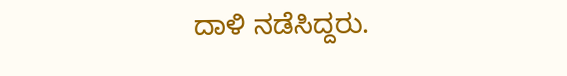ದಾಳಿ ನಡೆಸಿದ್ದರು.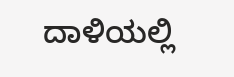ದಾಳಿಯಲ್ಲಿ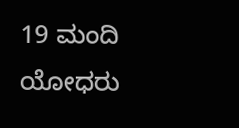19 ಮಂದಿ ಯೋಧರು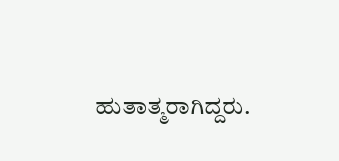ಹುತಾತ್ಮರಾಗಿದ್ದರು.